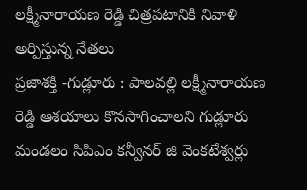లక్ష్మీనారాయణ రెడ్డి చిత్రపటానికి నివాళి అర్పిస్తున్న నేతలు
ప్రజాశక్తి -గుడ్లూరు : పాలవల్లి లక్ష్మీనారాయణ రెడ్డి ఆశయాలు కొనసాగించాలని గుడ్లూరు మండలం సిపిఎం కన్వీనర్ జి వెంకటేశ్వర్లు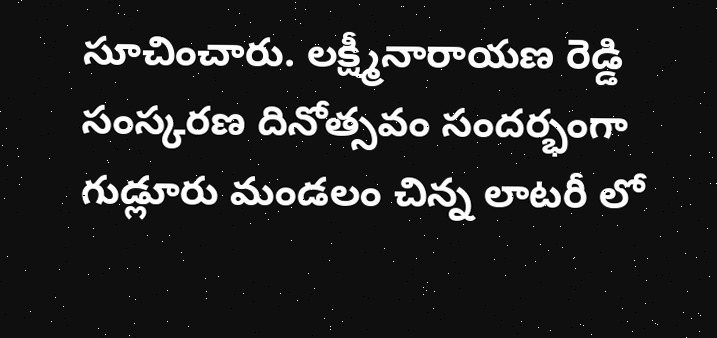సూచించారు. లక్ష్మీనారాయణ రెడ్డి సంస్కరణ దినోత్సవం సందర్భంగా గుడ్లూరు మండలం చిన్న లాటరీ లో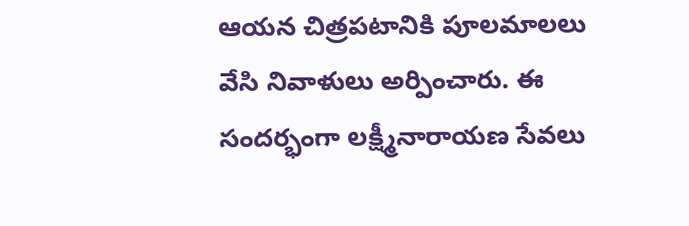ఆయన చిత్రపటానికి పూలమాలలు వేసి నివాళులు అర్పించారు. ఈ సందర్భంగా లక్ష్మీనారాయణ సేవలు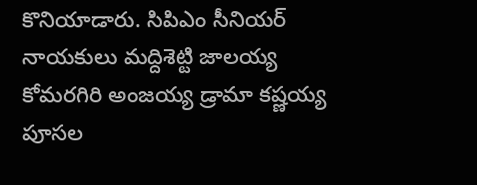కొనియాడారు. సిపిఎం సీనియర్ నాయకులు మద్దిశెట్టి జాలయ్య కోమరగిరి అంజయ్య డ్రామా కష్ణయ్య పూసల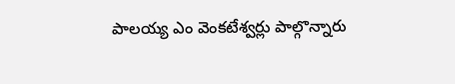పాలయ్య ఎం వెంకటేశ్వర్లు పాల్గొన్నారు